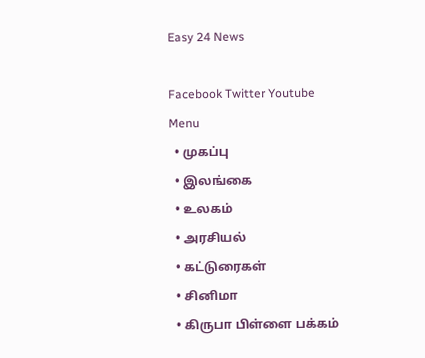Easy 24 News

Facebook Twitter Youtube
Menu
  • முகப்பு
  • இலங்கை
  • உலகம்
  • அரசியல்
  • கட்டுரைகள்
  • சினிமா
  • கிருபா பிள்ளை பக்கம்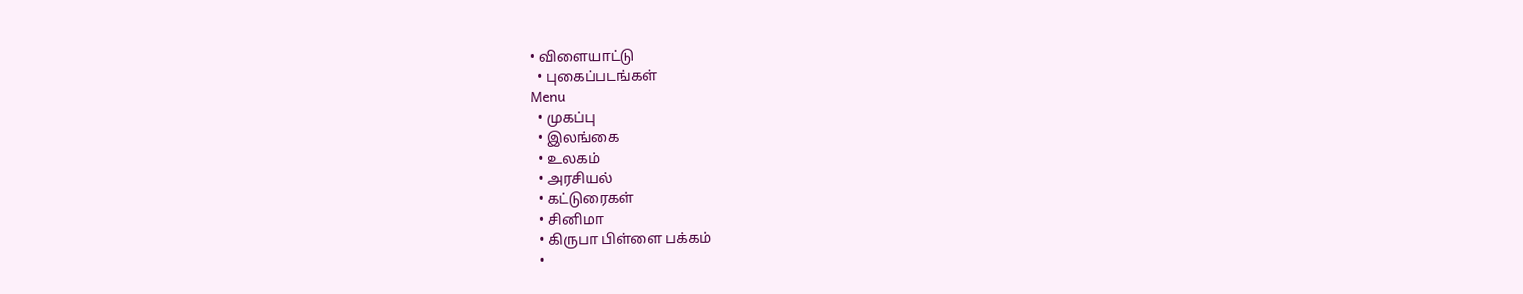• விளையாட்டு
  • புகைப்படங்கள்
Menu
  • முகப்பு
  • இலங்கை
  • உலகம்
  • அரசியல்
  • கட்டுரைகள்
  • சினிமா
  • கிருபா பிள்ளை பக்கம்
  •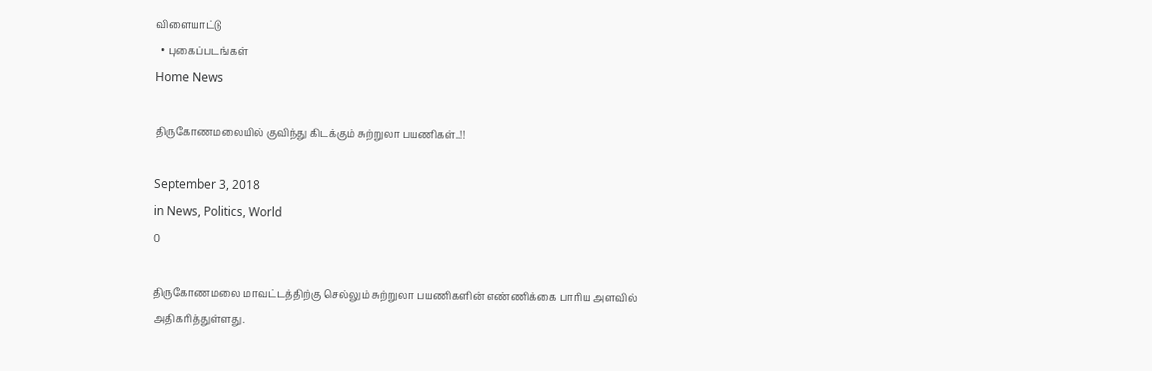விளையாட்டு
  • புகைப்படங்கள்
Home News

திருகோணமலையில் குவிந்து கிடக்கும் சுற்றுலா பயணிகள்..!!

September 3, 2018
in News, Politics, World
0

திருகோணமலை மாவட்டத்திற்கு செல்லும் சுற்றுலா பயணிகளின் எண்ணிக்கை பாரிய அளவில் அதிகரித்துள்ளது.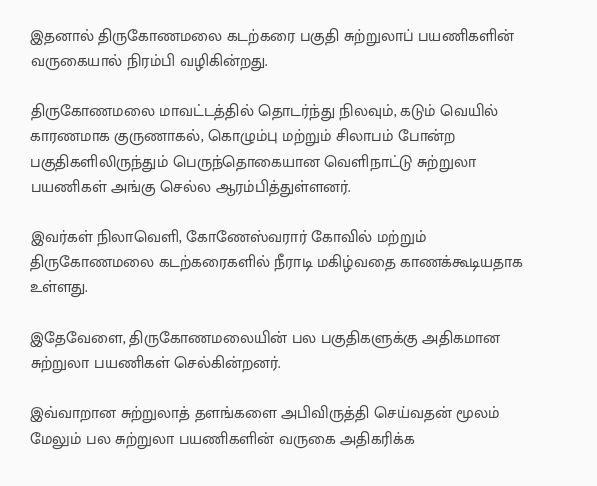இதனால் திருகோணமலை கடற்கரை பகுதி சுற்றுலாப் பயணிகளின் வருகையால் நிரம்பி வழிகின்றது.

திருகோணமலை மாவட்டத்தில் தொடர்ந்து நிலவும், கடும் வெயில் காரணமாக குருணாகல், கொழும்பு மற்றும் சிலாபம் போன்ற பகுதிகளிலிருந்தும் பெருந்தொகையான வெளிநாட்டு சுற்றுலா பயணிகள் அங்கு செல்ல ஆரம்பித்துள்ளனர்.

இவர்கள் நிலாவெளி, கோணேஸ்வரார் கோவில் மற்றும் திருகோணமலை கடற்கரைகளில் நீராடி மகிழ்வதை காணக்கூடியதாக உள்ளது.

இதேவேளை, திருகோணமலையின் பல பகுதிகளுக்கு அதிகமான சுற்றுலா பயணிகள் செல்கின்றனர்.

இவ்வாறான சுற்றுலாத் தளங்களை அபிவிருத்தி செய்வதன் மூலம் மேலும் பல சுற்றுலா பயணிகளின் வருகை அதிகரிக்க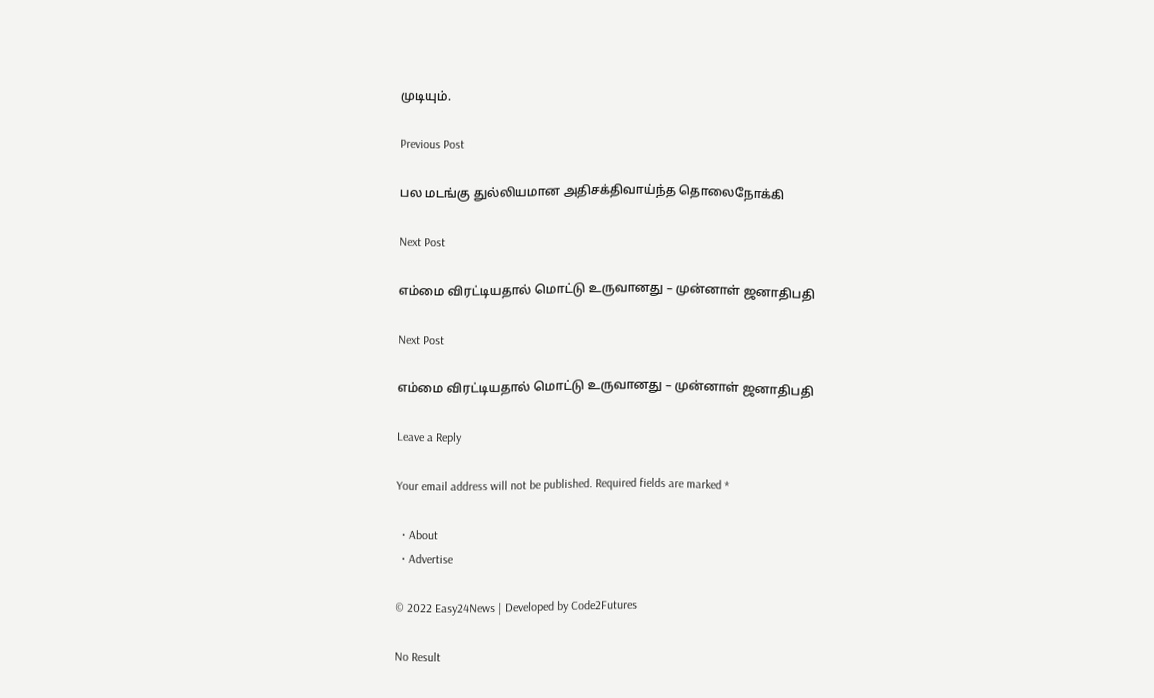முடியும்.

Previous Post

பல மடங்கு துல்லியமான அதிசக்திவாய்ந்த தொலைநோக்கி

Next Post

எம்மை விரட்டியதால் மொட்டு உருவானது – முன்னாள் ஜனாதிபதி

Next Post

எம்மை விரட்டியதால் மொட்டு உருவானது – முன்னாள் ஜனாதிபதி

Leave a Reply

Your email address will not be published. Required fields are marked *

  • About
  • Advertise

© 2022 Easy24News | Developed by Code2Futures

No Result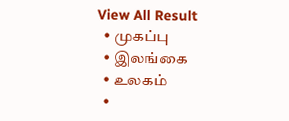View All Result
  • முகப்பு
  • இலங்கை
  • உலகம்
  •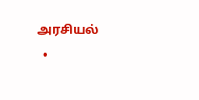அரசியல்
  •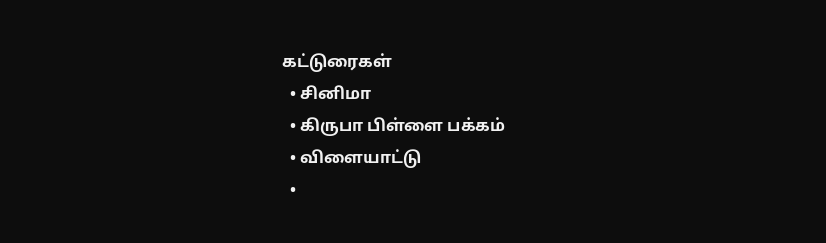கட்டுரைகள்
  • சினிமா
  • கிருபா பிள்ளை பக்கம்
  • விளையாட்டு
  •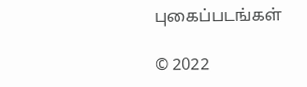புகைப்படங்கள்

© 2022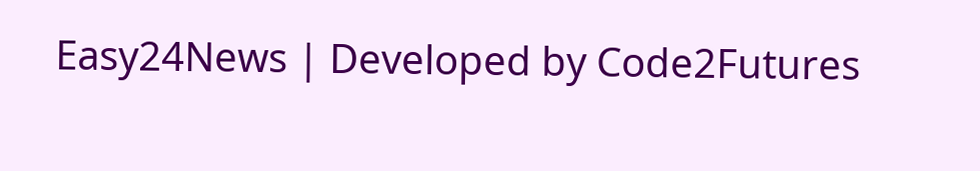Easy24News | Developed by Code2Futures